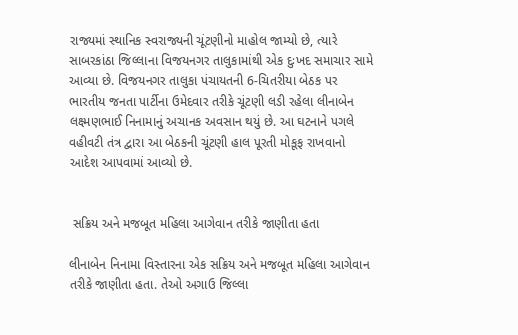રાજ્યમાં સ્થાનિક સ્વરાજ્યની ચૂંટણીનો માહોલ જામ્યો છે, ત્યારે સાબરકાંઠા જિલ્લાના વિજયનગર તાલુકામાંથી એક દુઃખદ સમાચાર સામે આવ્યા છે. વિજયનગર તાલુકા પંચાયતની 6-ચિતરીયા બેઠક પર ભારતીય જનતા પાર્ટીના ઉમેદવાર તરીકે ચૂંટણી લડી રહેલા લીનાબેન લક્ષ્મણભાઈ નિનામાનું અચાનક અવસાન થયું છે. આ ઘટનાને પગલે વહીવટી તંત્ર દ્વારા આ બેઠકની ચૂંટણી હાલ પૂરતી મોકૂફ રાખવાનો આદેશ આપવામાં આવ્યો છે.


 સક્રિય અને મજબૂત મહિલા આગેવાન તરીકે જાણીતા હતા

લીનાબેન નિનામા વિસ્તારના એક સક્રિય અને મજબૂત મહિલા આગેવાન તરીકે જાણીતા હતા. તેઓ અગાઉ જિલ્લા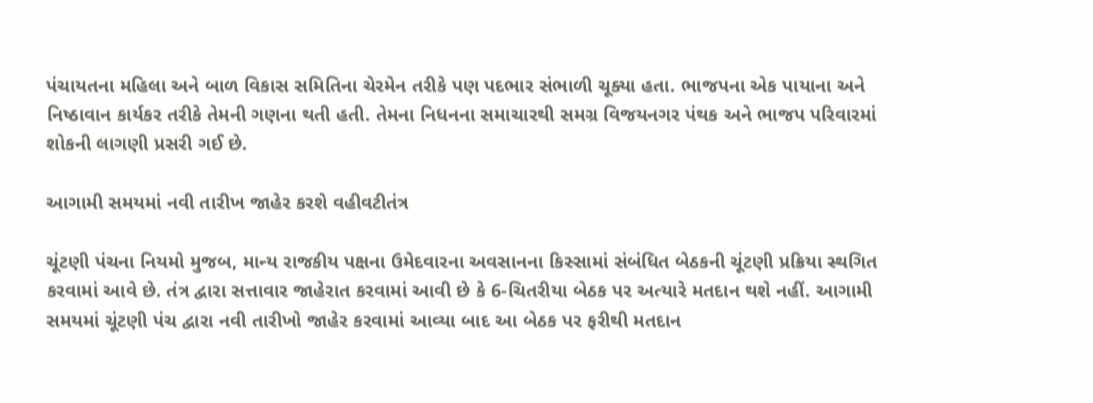પંચાયતના મહિલા અને બાળ વિકાસ સમિતિના ચેરમેન તરીકે પણ પદભાર સંભાળી ચૂક્યા હતા. ભાજપના એક પાયાના અને નિષ્ઠાવાન કાર્યકર તરીકે તેમની ગણના થતી હતી. તેમના નિધનના સમાચારથી સમગ્ર વિજયનગર પંથક અને ભાજપ પરિવારમાં શોકની લાગણી પ્રસરી ગઈ છે.

આગામી સમયમાં નવી તારીખ જાહેર કરશે વહીવટીતંત્ર

ચૂંટણી પંચના નિયમો મુજબ, માન્ય રાજકીય પક્ષના ઉમેદવારના અવસાનના કિસ્સામાં સંબંધિત બેઠકની ચૂંટણી પ્રક્રિયા સ્થગિત કરવામાં આવે છે. તંત્ર દ્વારા સત્તાવાર જાહેરાત કરવામાં આવી છે કે 6-ચિતરીયા બેઠક પર અત્યારે મતદાન થશે નહીં. આગામી સમયમાં ચૂંટણી પંચ દ્વારા નવી તારીખો જાહેર કરવામાં આવ્યા બાદ આ બેઠક પર ફરીથી મતદાન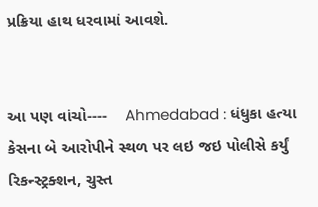પ્રક્રિયા હાથ ધરવામાં આવશે.


આ પણ વાંચો----    Ahmedabad : ધંધુકા હત્યા કેસના બે આરોપીને સ્થળ પર લઇ જઇ પોલીસે કર્યું રિકન્સ્ટ્રક્શન, ચુસ્ત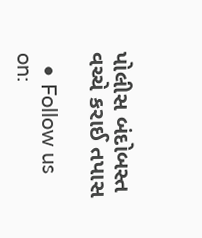પોલીસ બંદોબસ્ત વચ્ચે કરાઈ તપાસ

  • Follow us on: